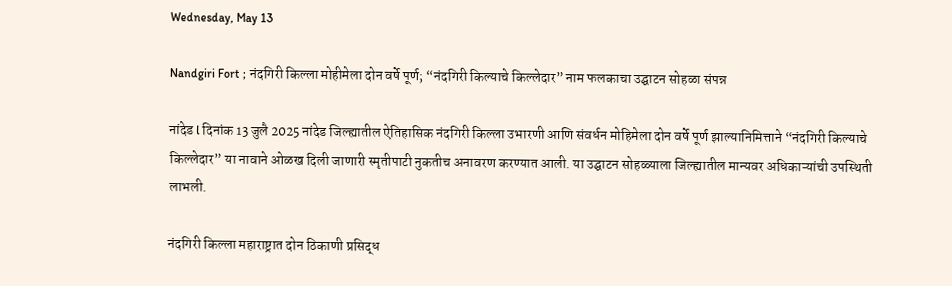Wednesday, May 13

Nandgiri Fort ; नंदगिरी किल्ला मोहीमेला दोन वर्षे पूर्ण; “नंदगिरी किल्याचे किल्लेदार” नाम फलकाचा उद्घाटन सोहळा संपन्न

नांदेड l दिनांक 13 जुलै 2025 नांदेड जिल्ह्यातील ऐतिहासिक नंदगिरी किल्ला उभारणी आणि संवर्धन मोहिमेला दोन वर्षे पूर्ण झाल्यानिमित्ताने “नंदगिरी किल्याचे किल्लेदार” या नावाने ओळख दिली जाणारी स्मृतीपाटी नुकतीच अनावरण करण्यात आली. या उद्घाटन सोहळ्याला जिल्ह्यातील मान्यवर अधिकाऱ्यांची उपस्थिती लाभली.

नंदगिरी किल्ला महाराष्ट्रात दोन ठिकाणी प्रसिद्ध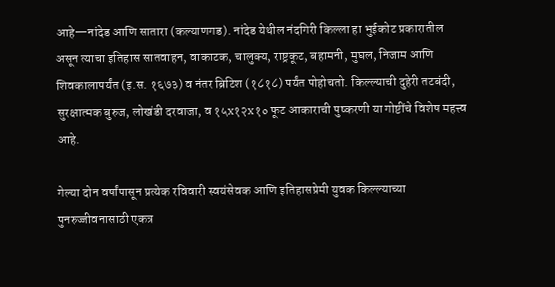आहे—नांदेड आणि सातारा (कल्याणगड). नांदेड येथील नंदगिरी किल्ला हा भुईकोट प्रकारातील असून त्याचा इतिहास सातवाहन, वाकाटक, चालुक्य, राष्ट्रकूट, बहामनी, मुघल, निजाम आणि शिवकालापर्यंत (इ.स. १६७३) व नंतर ब्रिटिश (१८१८) पर्यंत पोहोचतो. किल्ल्याची दुहेरी तटबंदी, सुरक्षात्मक बुरुज, लोखंडी दरवाजा, व १५x१२x१० फूट आकाराची पुष्करणी या गोष्टींचे विशेष महत्त्व आहे.

गेल्या दोन वर्षांपासून प्रत्येक रविवारी स्वयंसेवक आणि इतिहासप्रेमी युवक किल्ल्याच्या पुनरुज्जीवनासाठी एकत्र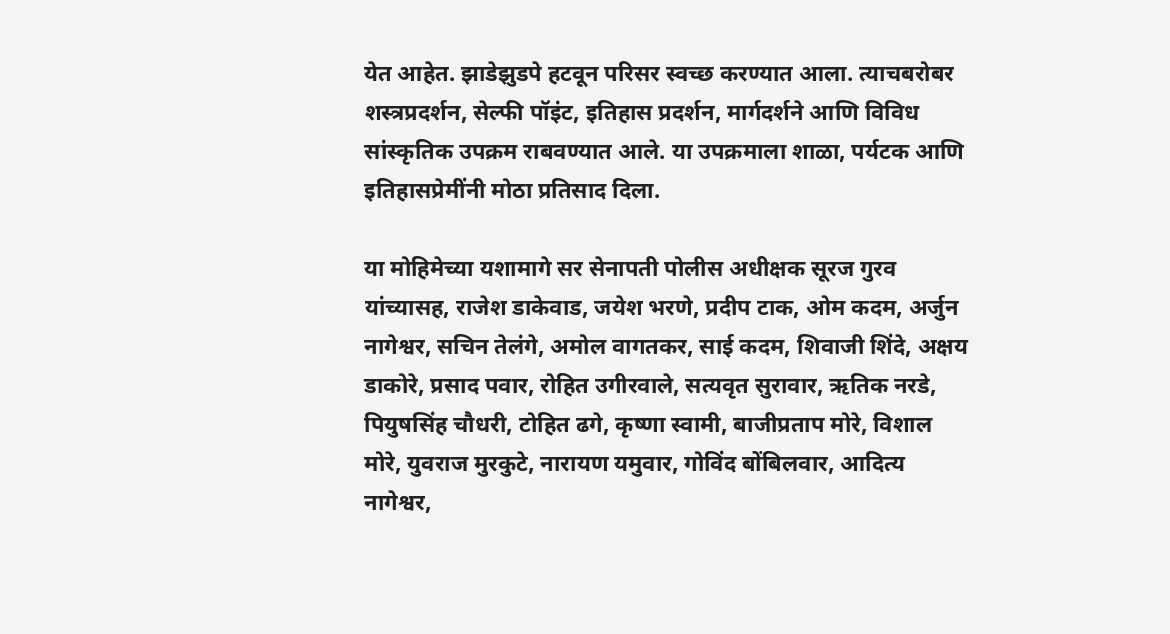येत आहेत. झाडेझुडपे हटवून परिसर स्वच्छ करण्यात आला. त्याचबरोबर शस्त्रप्रदर्शन, सेल्फी पॉइंट, इतिहास प्रदर्शन, मार्गदर्शने आणि विविध सांस्कृतिक उपक्रम राबवण्यात आले. या उपक्रमाला शाळा, पर्यटक आणि इतिहासप्रेमींनी मोठा प्रतिसाद दिला.

या मोहिमेच्या यशामागे सर सेनापती पोलीस अधीक्षक सूरज गुरव यांच्यासह, राजेश डाकेवाड, जयेश भरणे, प्रदीप टाक, ओम कदम, अर्जुन नागेश्वर, सचिन तेलंगे, अमोल वागतकर, साई कदम, शिवाजी शिंदे, अक्षय डाकोरे, प्रसाद पवार, रोहित उगीरवाले, सत्यवृत सुरावार, ऋतिक नरडे, पियुषसिंह चौधरी, टोहित ढगे, कृष्णा स्वामी, बाजीप्रताप मोरे, विशाल मोरे, युवराज मुरकुटे, नारायण यमुवार, गोविंद बोंबिलवार, आदित्य नागेश्वर,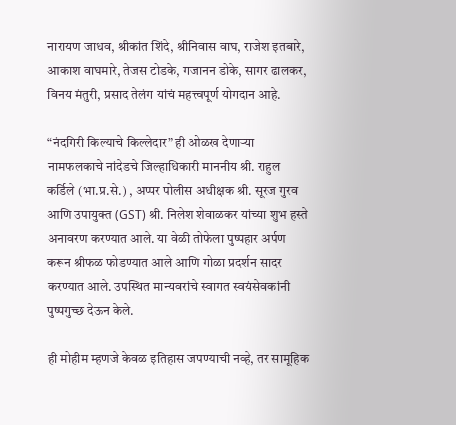नारायण जाधव, श्रीकांत शिंदे, श्रीनिवास वाघ, राजेश इतबारे, आकाश वाघमारे, तेजस टोडके, गजानन डोके, सागर ढालकर, विनय मंतुरी, प्रसाद तेलंग यांचं महत्त्वपूर्ण योगदान आहे.

“नंदगिरी किल्याचे किल्लेदार” ही ओळख देणाऱ्या नामफलकाचे नांदेडचे जिल्हाधिकारी माननीय श्री. राहुल कर्डिले (भा.प्र.से.) , अप्पर पोलीस अधीक्षक श्री. सूरज गुरव आणि उपायुक्त (GST) श्री. निलेश शेवाळकर यांच्या शुभ हस्ते अनावरण करण्यात आले. या वेळी तोफेला पुष्पहार अर्पण करून श्रीफळ फोडण्यात आले आणि गोळा प्रदर्शन सादर करण्यात आले. उपस्थित मान्यवरांचे स्वागत स्वयंसेवकांनी पुष्पगुच्छ देऊन केले.

ही मोहीम म्हणजे केवळ इतिहास जपण्याची नव्हे, तर सामूहिक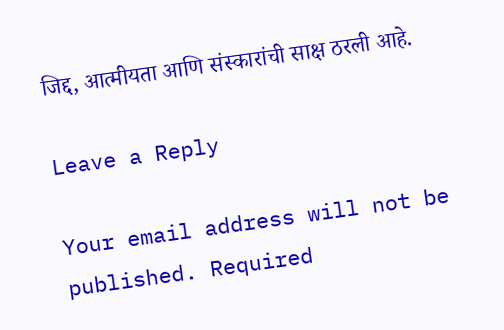जिद्द, आत्मीयता आणि संस्कारांची साक्ष ठरली आहे.

Leave a Reply

Your email address will not be published. Required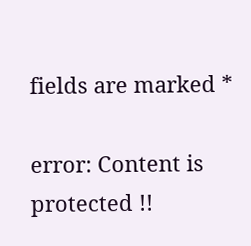fields are marked *

error: Content is protected !!